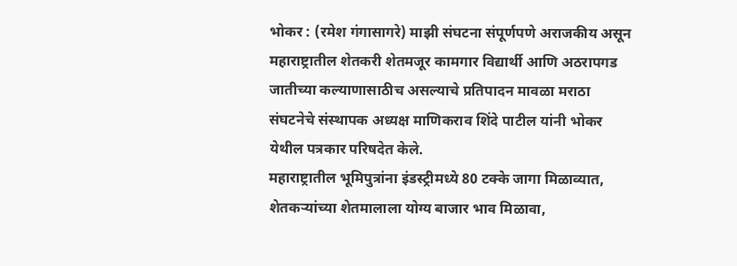भोकर : (रमेश गंगासागरे) माझी संघटना संपूर्णपणे अराजकीय असून महाराष्ट्रातील शेतकरी शेतमजूर कामगार विद्यार्थी आणि अठरापगड जातीच्या कल्याणासाठीच असल्याचे प्रतिपादन मावळा मराठा संघटनेचे संस्थापक अध्यक्ष माणिकराव शिंदे पाटील यांनी भोकर येथील पत्रकार परिषदेत केले.
महाराष्ट्रातील भूमिपुत्रांना इंडस्ट्रीमध्ये 80 टक्के जागा मिळाव्यात, शेतकऱ्यांच्या शेतमालाला योग्य बाजार भाव मिळावा,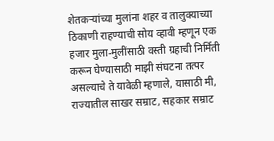शेतकऱ्यांच्या मुलांना शहर व तालुक्याच्या ठिकाणी राहण्याची सोय व्हावी म्हणून एक हजार मुला-मुलींसाठी वस्ती ग्रहाची निर्मिती करून घेण्यासाठी माझी संघटना तत्पर असल्याचे ते यावेळी म्हणाले, यासाठी मी, राज्यातील साखर सम्राट, सहकार सम्राट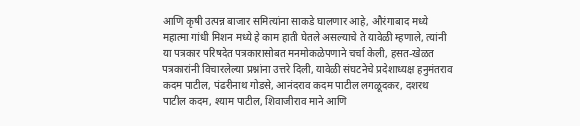आणि कृषी उत्पन्न बाजार समित्यांना साकडे घालणार आहे, औरंगाबाद मध्ये महात्मा गांधी मिशन मध्ये हे काम हाती घेतले असल्याचे ते यावेळी म्हणाले, त्यांनी या पत्रकार परिषदेत पत्रकारासोबत मनमोकळेपणाने चर्चा केली, हसत-खेळत पत्रकारांनी विचारलेल्या प्रश्नांना उत्तरे दिली, यावेळी संघटनेचे प्रदेशाध्यक्ष हनुमंतराव कदम पाटील, पंढरीनाथ गोडसे, आनंदराव कदम पाटील लगळूदकर, दशरथ पाटील कदम, श्याम पाटील, शिवाजीराव माने आणि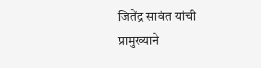जितेंद्र सावंत यांची प्रामुख्याने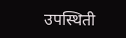उपस्थिती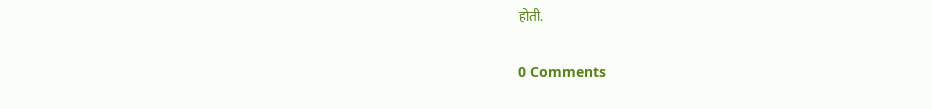होती.

0 Comments